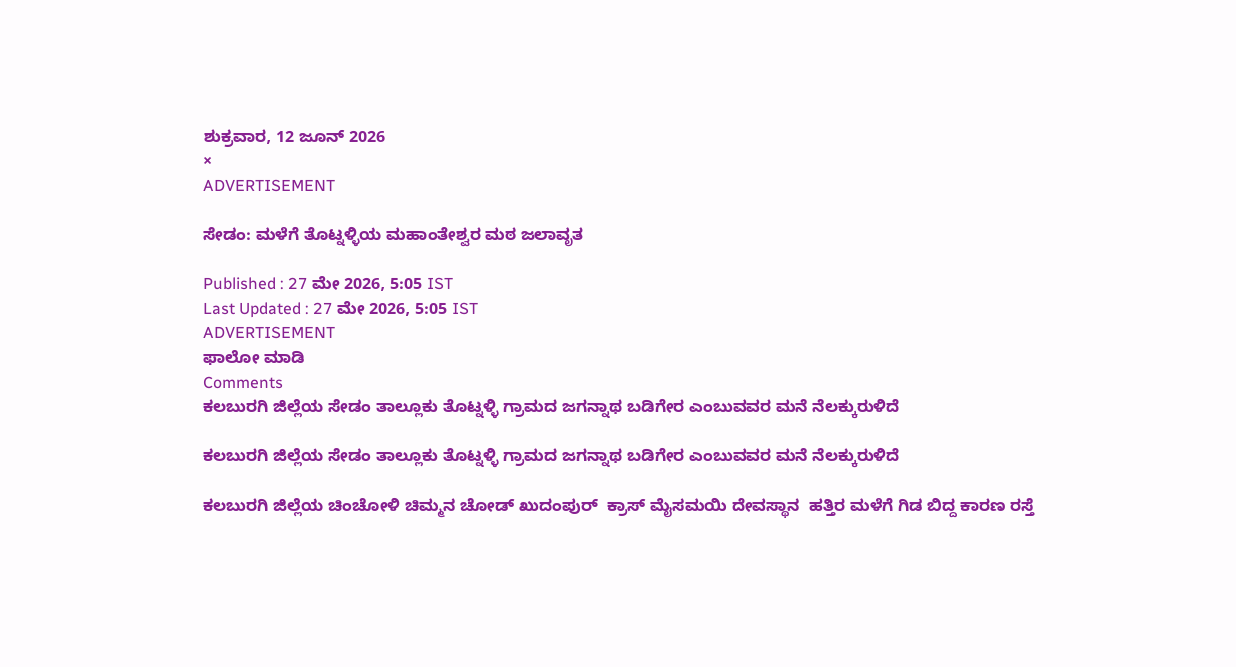ಶುಕ್ರವಾರ, 12 ಜೂನ್ 2026
×
ADVERTISEMENT

ಸೇಡಂ: ಮಳೆಗೆ ತೊಟ್ನಳ್ಳಿಯ ಮಹಾಂತೇಶ್ವರ ಮಠ ಜಲಾವೃತ

Published : 27 ಮೇ 2026, 5:05 IST
Last Updated : 27 ಮೇ 2026, 5:05 IST
ADVERTISEMENT
ಫಾಲೋ ಮಾಡಿ
Comments
ಕಲಬುರಗಿ ಜಿಲ್ಲೆಯ ಸೇಡಂ ತಾಲ್ಲೂಕು ತೊಟ್ನಳ್ಳಿ ಗ್ರಾಮದ ಜಗನ್ನಾಥ ಬಡಿಗೇರ ಎಂಬುವವರ ಮನೆ ನೆಲಕ್ಕುರುಳಿದೆ

ಕಲಬುರಗಿ ಜಿಲ್ಲೆಯ ಸೇಡಂ ತಾಲ್ಲೂಕು ತೊಟ್ನಳ್ಳಿ ಗ್ರಾಮದ ಜಗನ್ನಾಥ ಬಡಿಗೇರ ಎಂಬುವವರ ಮನೆ ನೆಲಕ್ಕುರುಳಿದೆ

ಕಲಬುರಗಿ ಜಿಲ್ಲೆಯ ಚಿಂಚೋಳಿ ಚಿಮ್ಮನ ಚೋಡ್ ಖುದಂಪುರ್  ಕ್ರಾಸ್ ಮೈಸಮಯಿ ದೇವಸ್ಥಾನ  ಹತ್ತಿರ ಮಳೆಗೆ ಗಿಡ ಬಿದ್ದ ಕಾರಣ ರಸ್ತೆ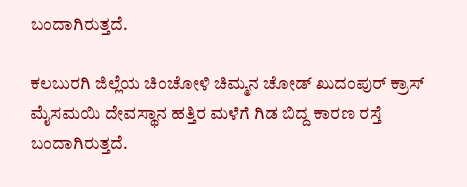ಬಂದಾಗಿರುತ್ತದೆ.

ಕಲಬುರಗಿ ಜಿಲ್ಲೆಯ ಚಿಂಚೋಳಿ ಚಿಮ್ಮನ ಚೋಡ್ ಖುದಂಪುರ್ ಕ್ರಾಸ್ ಮೈಸಮಯಿ ದೇವಸ್ಥಾನ ಹತ್ತಿರ ಮಳೆಗೆ ಗಿಡ ಬಿದ್ದ ಕಾರಣ ರಸ್ತೆ ಬಂದಾಗಿರುತ್ತದೆ.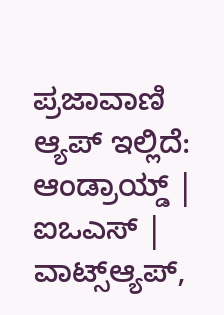ಪ್ರಜಾವಾಣಿ ಆ್ಯಪ್ ಇಲ್ಲಿದೆ: ಆಂಡ್ರಾಯ್ಡ್ | ಐಒಎಸ್ | ವಾಟ್ಸ್ಆ್ಯಪ್,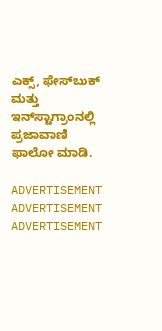ಎಕ್ಸ್, ಫೇಸ್‌ಬುಕ್ ಮತ್ತು ಇನ್‌ಸ್ಟಾಗ್ರಾಂನಲ್ಲಿ ಪ್ರಜಾವಾಣಿ ಫಾಲೋ ಮಾಡಿ.

ADVERTISEMENT
ADVERTISEMENT
ADVERTISEMENT